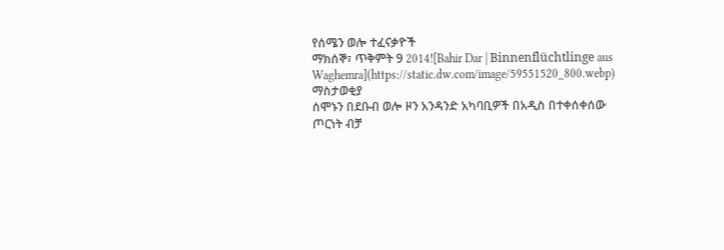የሰሜን ወሎ ተፈናቃዮች
ማክሰኞ፣ ጥቅምት 9 2014![Bahir Dar | Binnenflüchtlinge aus Waghemra](https://static.dw.com/image/59551520_800.webp)
ማስታወቂያ
ሰሞኑን በደቡብ ወሎ ዞን አንዳንድ አካባቢዎች በአዲስ በተቀሰቀሰው ጦርነት ብቻ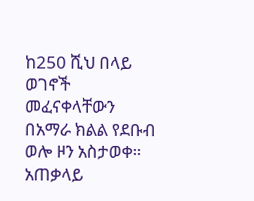ከ250 ሺህ በላይ ወገኖች መፈናቀላቸውን በአማራ ክልል የደቡብ ወሎ ዞን አስታወቀ። አጠቃላይ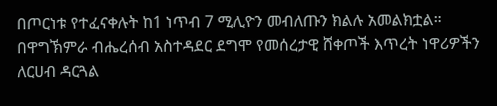በጦርነቱ የተፈናቀሉት ከ1 ነጥብ 7 ሚሊዮን መብለጡን ክልሉ አመልክቷል። በዋግኽምራ ብሔረሰብ አስተዳደር ደግሞ የመሰረታዊ ሸቀጦች እጥረት ነዋሪዎችን ለርሀብ ዳርጓል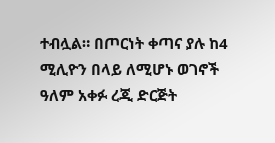ተብሏል። በጦርነት ቀጣና ያሉ ከ4 ሚሊዮን በላይ ለሚሆኑ ወገኖች ዓለም አቀፉ ረጂ ድርጅት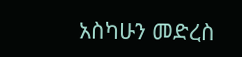አስካሁን መድረስ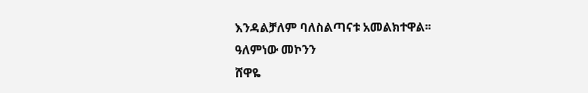እንዳልቻለም ባለስልጣናቱ አመልክተዋል፡፡
ዓለምነው መኮንን
ሸዋዬ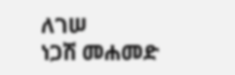ለገሠ
ነጋሽ መሐመድ